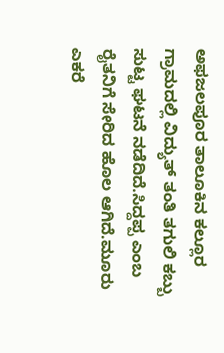ಅಫಜಲಪೂರ ತಾಲೂಕಿನ ಕಲ್ಲೂರ ಗ್ರಾಮದಲ್ಲಿ ವಿದ್ಯುತ್ ತಂತಿ ತಗುಲಿ ಕಬ್ಬು ಸುಟ್ಟ ಘಟನೆ ನಡೆದಿದೆ.ಸಿದ್ದಪ್ಪ ಎಂಬ ರೈತನಿಗೆ ಸೇರಿದ ಹೊಲ ಆಗಿದೆ.ಮೂರು ಎಕರೆ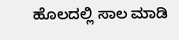ಹೊಲದಲ್ಲಿ ಸಾಲ ಮಾಡಿ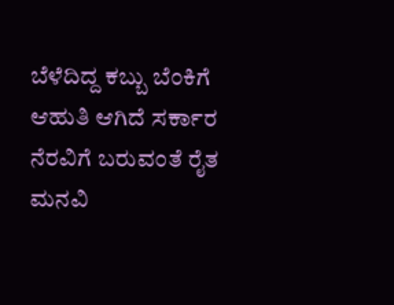ಬೆಳೆದಿದ್ದ ಕಬ್ಬು ಬೆಂಕಿಗೆ ಆಹುತಿ ಆಗಿದೆ ಸರ್ಕಾರ ನೆರವಿಗೆ ಬರುವಂತೆ ರೈತ ಮನವಿ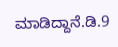ಮಾಡಿದ್ದಾನೆ.ಡಿ.9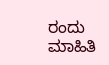ರಂದು ಮಾಹಿತಿ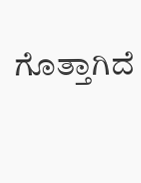ಗೊತ್ತಾಗಿದೆ